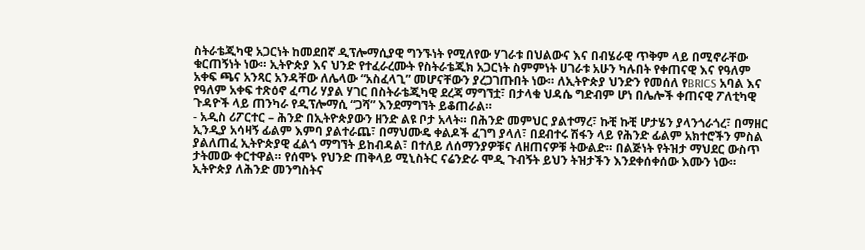ስትራቴጂካዊ አጋርነት ከመደበኛ ዲፕሎማሲያዊ ግንኙነት የሚለየው ሃገራቱ በህልውና እና በብሄራዊ ጥቅም ላይ በሚኖራቸው ቁርጠኝነት ነው። ኢትዮጵያ እና ህንድ የተፈራረሙት የስትራቴጂክ አጋርነት ስምምነት ሀገራቱ አሁን ካሉበት የቀጠናዊ እና የዓለም አቀፍ ጫና አንጻር አንዳቸው ለሌላው “አስፈላጊ” መሆናቸውን ያረጋገጡበት ነው። ለኢትዮጵያ ህንድን የመሰለ የBRICS አባል እና የዓለም አቀፍ ተጽዕኖ ፈጣሪ ሃያል ሃገር በስትራቴጂካዊ ደረጃ ማግኘቷ፣ በታላቁ ህዳሴ ግድብም ሆነ በሌሎች ቀጠናዊ ፖለቲካዊ ጉዳዮች ላይ ጠንካራ የዲፕሎማሲ “ጋሻ” እንደማግኘት ይቆጠራል።
- አዲስ ሪፖርተር – ሕንድ በኢትዮጵያውን ዘንድ ልዩ ቦታ አላት። በሕንድ መምህር ያልተማረ፣ ኩቺ ኩቺ ሆታሄን ያላንጎራጎረ፣ በማዘር ኢንዲያ አሳዛኝ ፊልም እምባ ያልተራጨ፣ በማህሙዴ ቀልዶች ፈገግ ያላለ፣ በደብተሩ ሽፋን ላይ የሕንድ ፊልም አክተሮችን ምስል ያልለጠፈ ኢትዮጵያዊ ፈልጎ ማግኘት ይከብዳል፣ በተለይ ለሰማንያዎቹና ለዘጠናዎቹ ትውልድ። በልጅነት የትዝታ ማህደር ውስጥ ታትመው ቀርተዋል። የሰሞኑ የህንድ ጠቅላይ ሚኒስትር ናሬንድራ ሞዲ ጉብኝት ይህን ትዝታችን እንደቀሰቀሰው እሙን ነው። ኢትዮጵያ ለሕንድ መንግስትና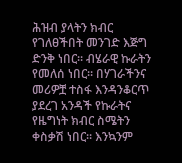ሕዝብ ያላትን ክብር የገለፀችበት መንገድ እጅግ ድንቅ ነበር። ብሄራዊ ኩራትን የመለሰ ነበር። በሃገራችንና መሪዎቿ ተስፋ እንዳንቆርጥ ያደረገ አንዳች የኩራትና የዜግነት ክብር ስሜትን ቀስቃሽ ነበር። እንኳንም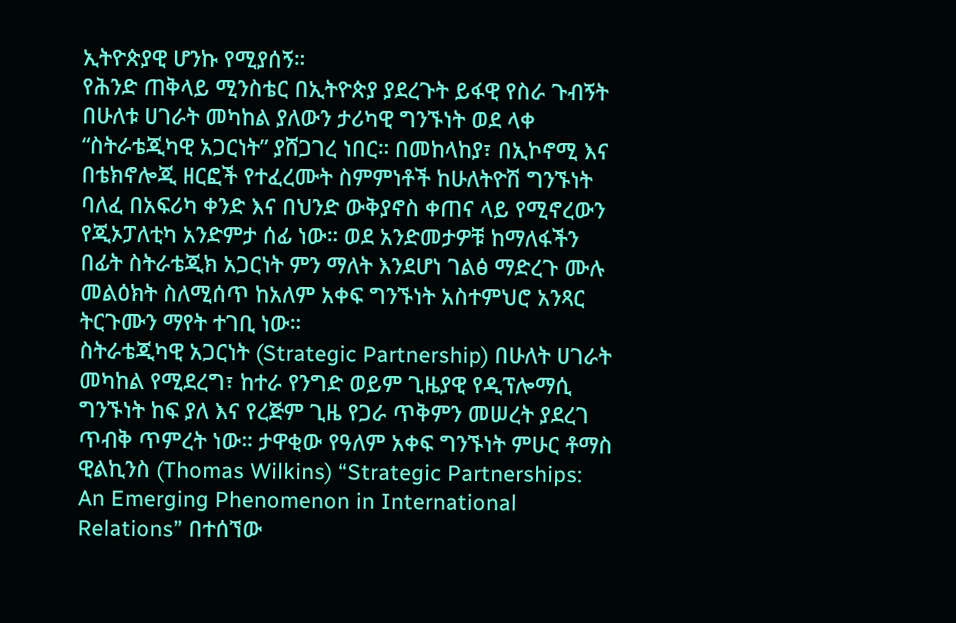ኢትዮጵያዊ ሆንኩ የሚያሰኝ።
የሕንድ ጠቅላይ ሚንስቴር በኢትዮጵያ ያደረጉት ይፋዊ የስራ ጉብኝት በሁለቱ ሀገራት መካከል ያለውን ታሪካዊ ግንኙነት ወደ ላቀ “ስትራቴጂካዊ አጋርነት” ያሸጋገረ ነበር። በመከላከያ፣ በኢኮኖሚ እና በቴክኖሎጂ ዘርፎች የተፈረሙት ስምምነቶች ከሁለትዮሽ ግንኙነት ባለፈ በአፍሪካ ቀንድ እና በህንድ ውቅያኖስ ቀጠና ላይ የሚኖረውን የጂኦፓለቲካ አንድምታ ሰፊ ነው። ወደ አንድመታዎቹ ከማለፋችን በፊት ስትራቴጂክ አጋርነት ምን ማለት እንደሆነ ገልፅ ማድረጉ ሙሉ መልዕክት ስለሚሰጥ ከአለም አቀፍ ግንኙነት አስተምህሮ አንጻር ትርጉሙን ማየት ተገቢ ነው።
ስትራቴጂካዊ አጋርነት (Strategic Partnership) በሁለት ሀገራት መካከል የሚደረግ፣ ከተራ የንግድ ወይም ጊዜያዊ የዲፕሎማሲ ግንኙነት ከፍ ያለ እና የረጅም ጊዜ የጋራ ጥቅምን መሠረት ያደረገ ጥብቅ ጥምረት ነው። ታዋቂው የዓለም አቀፍ ግንኙነት ምሁር ቶማስ ዊልኪንስ (Thomas Wilkins) “Strategic Partnerships: An Emerging Phenomenon in International Relations” በተሰኘው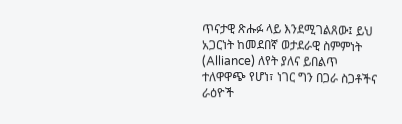ጥናታዊ ጽሑፉ ላይ እንደሚገልጸው፤ ይህ አጋርነት ከመደበኛ ወታደራዊ ስምምነት (Alliance) ለየት ያለና ይበልጥ ተለዋዋጭ የሆነ፣ ነገር ግን በጋራ ስጋቶችና ራዕዮች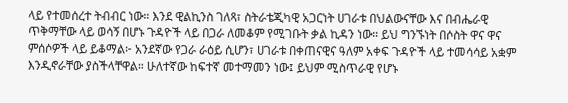ላይ የተመሰረተ ትብብር ነው። እንደ ዊልኪንስ ገለጻ፣ ስትራቴጂካዊ አጋርነት ሀገራቱ በህልውናቸው እና በብሔራዊ ጥቅማቸው ላይ ወሳኝ በሆኑ ጉዳዮች ላይ በጋራ ለመቆም የሚገቡት ቃል ኪዳን ነው። ይህ ግንኙነት በሶስት ዋና ዋና ምሰሶዎች ላይ ይቆማል፦ አንደኛው የጋራ ራዕይ ሲሆን፣ ሀገራቱ በቀጠናዊና ዓለም አቀፍ ጉዳዮች ላይ ተመሳሳይ አቋም እንዲኖራቸው ያስችላቸዋል። ሁለተኛው ከፍተኛ መተማመን ነው፤ ይህም ሚስጥራዊ የሆኑ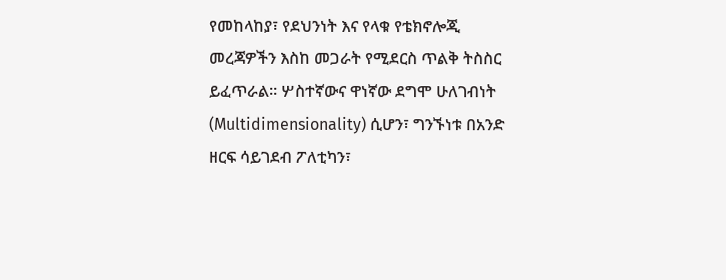የመከላከያ፣ የደህንነት እና የላቁ የቴክኖሎጂ መረጃዎችን እስከ መጋራት የሚደርስ ጥልቅ ትስስር ይፈጥራል። ሦስተኛውና ዋነኛው ደግሞ ሁለገብነት (Multidimensionality) ሲሆን፣ ግንኙነቱ በአንድ ዘርፍ ሳይገደብ ፖለቲካን፣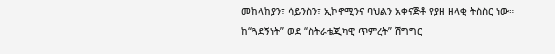መከላከያን፣ ሳይንስን፣ ኢኮኖሚንና ባህልን አቀናጅቶ የያዘ ዘላቂ ትስስር ነው።
ከ“ጓደኝነት” ወደ “ስትራቴጂካዊ ጥምረት” ሽግግር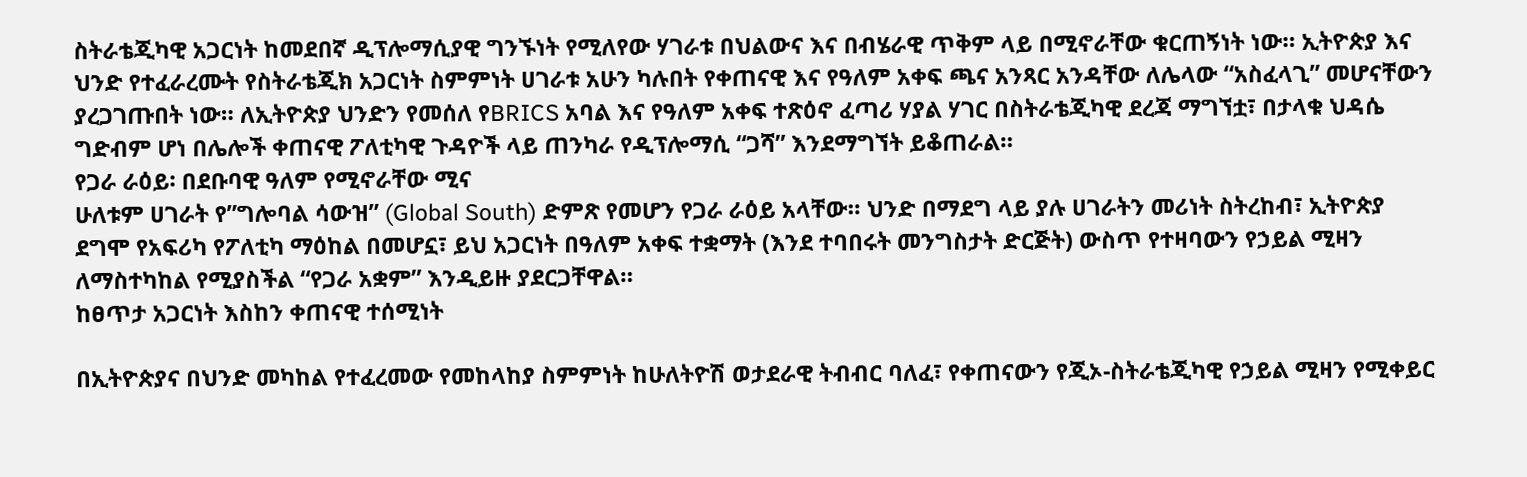ስትራቴጂካዊ አጋርነት ከመደበኛ ዲፕሎማሲያዊ ግንኙነት የሚለየው ሃገራቱ በህልውና እና በብሄራዊ ጥቅም ላይ በሚኖራቸው ቁርጠኝነት ነው። ኢትዮጵያ እና ህንድ የተፈራረሙት የስትራቴጂክ አጋርነት ስምምነት ሀገራቱ አሁን ካሉበት የቀጠናዊ እና የዓለም አቀፍ ጫና አንጻር አንዳቸው ለሌላው “አስፈላጊ” መሆናቸውን ያረጋገጡበት ነው። ለኢትዮጵያ ህንድን የመሰለ የBRICS አባል እና የዓለም አቀፍ ተጽዕኖ ፈጣሪ ሃያል ሃገር በስትራቴጂካዊ ደረጃ ማግኘቷ፣ በታላቁ ህዳሴ ግድብም ሆነ በሌሎች ቀጠናዊ ፖለቲካዊ ጉዳዮች ላይ ጠንካራ የዲፕሎማሲ “ጋሻ” እንደማግኘት ይቆጠራል።
የጋራ ራዕይ፡ በደቡባዊ ዓለም የሚኖራቸው ሚና
ሁለቱም ሀገራት የ”ግሎባል ሳውዝ” (Global South) ድምጽ የመሆን የጋራ ራዕይ አላቸው። ህንድ በማደግ ላይ ያሉ ሀገራትን መሪነት ስትረከብ፣ ኢትዮጵያ ደግሞ የአፍሪካ የፖለቲካ ማዕከል በመሆኗ፣ ይህ አጋርነት በዓለም አቀፍ ተቋማት (እንደ ተባበሩት መንግስታት ድርጅት) ውስጥ የተዛባውን የኃይል ሚዛን ለማስተካከል የሚያስችል “የጋራ አቋም” እንዲይዙ ያደርጋቸዋል።
ከፀጥታ አጋርነት እስከን ቀጠናዊ ተሰሚነት

በኢትዮጵያና በህንድ መካከል የተፈረመው የመከላከያ ስምምነት ከሁለትዮሽ ወታደራዊ ትብብር ባለፈ፣ የቀጠናውን የጂኦ-ስትራቴጂካዊ የኃይል ሚዛን የሚቀይር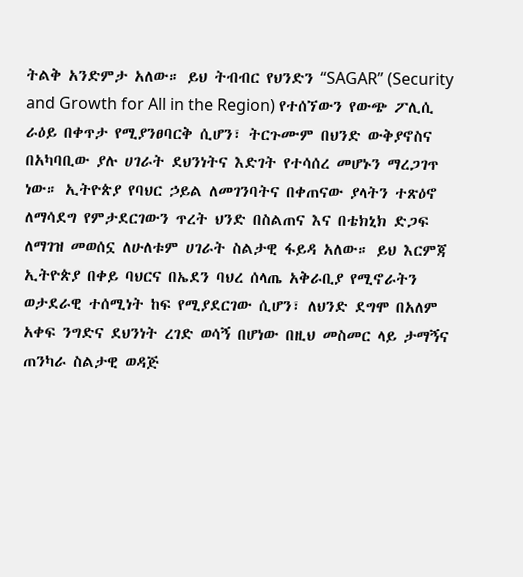ትልቅ አንድምታ አለው። ይህ ትብብር የህንድን “SAGAR” (Security and Growth for All in the Region) የተሰኘውን የውጭ ፖሊሲ ራዕይ በቀጥታ የሚያንፀባርቅ ሲሆን፣ ትርጉሙም በህንድ ውቅያኖስና በአካባቢው ያሉ ሀገራት ደህንነትና እድገት የተሳሰረ መሆኑን ማረጋገጥ ነው። ኢትዮጵያ የባህር ኃይል ለመገንባትና በቀጠናው ያላትን ተጽዕኖ ለማሳደግ የምታደርገውን ጥረት ህንድ በስልጠና እና በቴክኒክ ድጋፍ ለማገዝ መወሰኗ ለሁለቱም ሀገራት ስልታዊ ፋይዳ አለው። ይህ እርምጃ ኢትዮጵያ በቀይ ባህርና በኤደን ባህረ ሰላጤ አቅራቢያ የሚኖራትን ወታደራዊ ተሰሚነት ከፍ የሚያደርገው ሲሆን፣ ለህንድ ደግሞ በአለም አቀፍ ንግድና ደህንነት ረገድ ወሳኝ በሆነው በዚህ መስመር ላይ ታማኝና ጠንካራ ስልታዊ ወዳጅ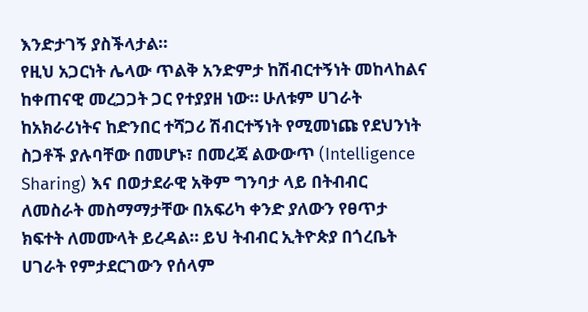እንድታገኝ ያስችላታል።
የዚህ አጋርነት ሌላው ጥልቅ አንድምታ ከሽብርተኝነት መከላከልና ከቀጠናዊ መረጋጋት ጋር የተያያዘ ነው። ሁለቱም ሀገራት ከአክራሪነትና ከድንበር ተሻጋሪ ሽብርተኝነት የሚመነጩ የደህንነት ስጋቶች ያሉባቸው በመሆኑ፣ በመረጃ ልውውጥ (Intelligence Sharing) እና በወታደራዊ አቅም ግንባታ ላይ በትብብር ለመስራት መስማማታቸው በአፍሪካ ቀንድ ያለውን የፀጥታ ክፍተት ለመሙላት ይረዳል። ይህ ትብብር ኢትዮጵያ በጎረቤት ሀገራት የምታደርገውን የሰላም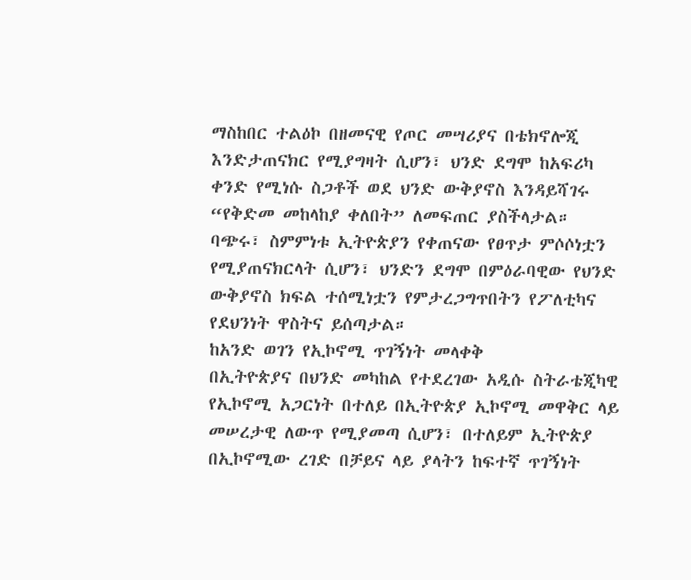ማስከበር ተልዕኮ በዘመናዊ የጦር መሣሪያና በቴክኖሎጂ እንድታጠናክር የሚያግዛት ሲሆን፣ ህንድ ደግሞ ከአፍሪካ ቀንድ የሚነሱ ስጋቶች ወደ ህንድ ውቅያኖስ እንዳይሻገሩ “የቅድመ መከላከያ ቀለበት” ለመፍጠር ያስችላታል። ባጭሩ፣ ስምምነቱ ኢትዮጵያን የቀጠናው የፀጥታ ምሶሶነቷን የሚያጠናክርላት ሲሆን፣ ህንድን ደግሞ በምዕራባዊው የህንድ ውቅያኖስ ክፍል ተሰሚነቷን የምታረጋግጥበትን የፖለቲካና የደህንነት ዋስትና ይሰጣታል።
ከአንድ ወገን የኢኮኖሚ ጥገኝነት መላቀቅ
በኢትዮጵያና በህንድ መካከል የተደረገው አዲሱ ስትራቴጂካዊ የኢኮኖሚ አጋርነት በተለይ በኢትዮጵያ ኢኮኖሚ መዋቅር ላይ መሠረታዊ ለውጥ የሚያመጣ ሲሆን፣ በተለይም ኢትዮጵያ በኢኮኖሚው ረገድ በቻይና ላይ ያላትን ከፍተኛ ጥገኝነት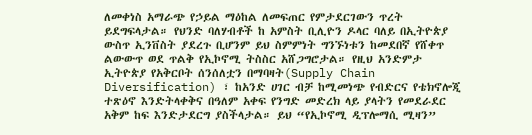ለመቀነስ አማራጭ የኃይል ማዕከል ለመፍጠር የምታደርገውን ጥረት ይደግፍላታል። የህንድ ባለሃብቶች ከ አምስት ቢሊዮን ዶላር ባለይ በኢትዮጵያ ውስጥ ኢንቨስት ያደረጉ ቢሆንም ይህ ስምምነት ግንኙነቱን ከመደበኛ የሸቀጥ ልውውጥ ወደ ጥልቅ የኢኮኖሚ ትስስር አሸጋግሮታል። የዚህ አንድምታ ኢትዮጵያ የአቅርቦት ሰንሰለቷን በማባዛት(Supply Chain Diversification) ፣ ከአንድ ሀገር ብቻ ከሚመነጭ የብድርና የቴክኖሎጂ ተጽዕኖ እንድትላቀቅና በዓለም አቀፍ የንግድ መድረክ ላይ ያላትን የመደራደር አቅም ከፍ እንድታደርግ ያስችላታል። ይህ “የኢኮኖሚ ዲፕሎማሲ ሚዛን”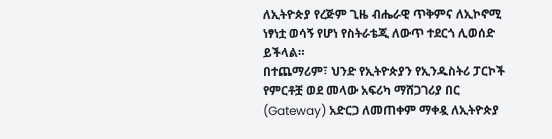ለኢትዮጵያ የረጅም ጊዜ ብሔራዊ ጥቅምና ለኢኮኖሚ ነፃነቷ ወሳኝ የሆነ የስትራቴጂ ለውጥ ተደርጎ ሊወሰድ ይችላል።
በተጨማሪም፣ ህንድ የኢትዮጵያን የኢንዱስትሪ ፓርኮች የምርቶቿ ወደ መላው አፍሪካ ማሸጋገሪያ በር (Gateway) አድርጋ ለመጠቀም ማቀዷ ለኢትዮጵያ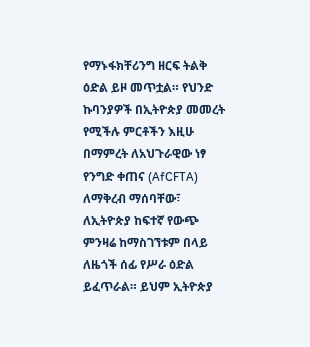የማኑፋክቸሪንግ ዘርፍ ትልቅ ዕድል ይዞ መጥቷል። የህንድ ኩባንያዎች በኢትዮጵያ መመረት የሚችሉ ምርቶችን እዚሁ በማምረት ለአህጉራዊው ነፃ የንግድ ቀጠና (AfCFTA) ለማቅረብ ማሰባቸው፣ ለኢትዮጵያ ከፍተኛ የውጭ ምንዛሬ ከማስገኘቱም በላይ ለዜጎች ሰፊ የሥራ ዕድል ይፈጥራል። ይህም ኢትዮጵያ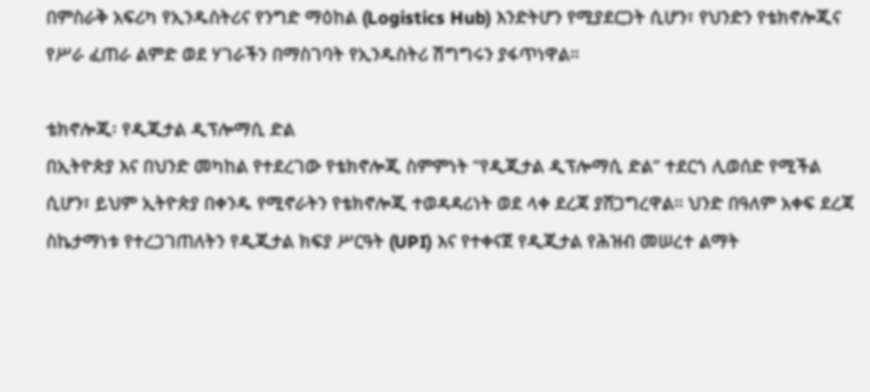በምስራቅ አፍሪካ የኢንዱስትሪና የንግድ ማዕከል (Logistics Hub) እንድትሆን የሚያደርጋት ሲሆን፣ የህንድን የቴክኖሎጂና የሥራ ፈጠራ ልምድ ወደ ሃገራችን በማስገባት የኢንዱስትሪ ሽግግሩን ያፋጥነዋል።

ቴክኖሎጂ፡ የዲጂታል ዲፕሎማሲ ድል
በኢትዮጵያ እና በህንድ መካከል የተደረገው የቴክኖሎጂ ስምምነት “የዲጂታል ዲፕሎማሲ ድል” ተደርጎ ሊወሰድ የሚችል ሲሆን፣ ይህም ኢትዮጵያ በቀንዱ የሚኖራትን የቴክኖሎጂ ተወዳዳሪነት ወደ ላቀ ደረጃ ያሸጋግረዋል። ህንድ በዓለም አቀፍ ደረጃ ስኬታማነቱ የተረጋገጠለትን የዲጂታል ክፍያ ሥርዓት (UPI) እና የተቀናጀ የዲጂታል የሕዝብ መሠረተ ልማት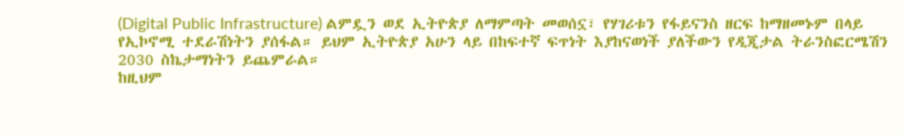(Digital Public Infrastructure) ልምዷን ወደ ኢትዮጵያ ለማምጣት መወሰኗ፣ የሃገሪቱን የፋይናንስ ዘርፍ ከማዘመኑም በላይ የኢኮኖሚ ተደራሽነትን ያሰፋል። ይህም ኢትዮጵያ አሁን ላይ በከፍተኛ ፍጥነት እያከናወነች ያለችውን የዲጂታል ትራንስፎርሜሽን 2030 ስኬታማነትን ይጨምራል።
ከዚህም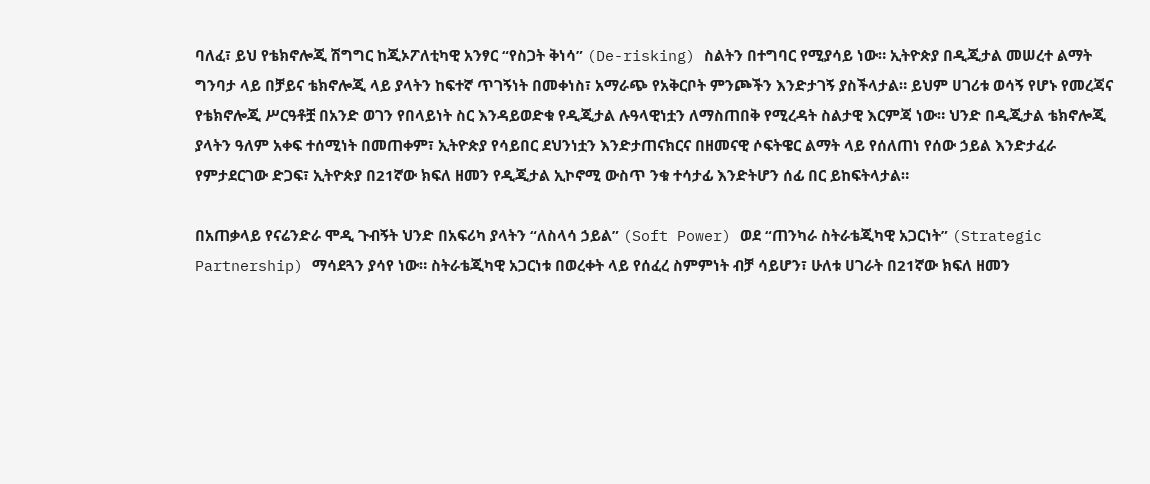ባለፈ፣ ይህ የቴክኖሎጂ ሽግግር ከጂኦፖለቲካዊ አንፃር “የስጋት ቅነሳ” (De-risking) ስልትን በተግባር የሚያሳይ ነው። ኢትዮጵያ በዲጂታል መሠረተ ልማት ግንባታ ላይ በቻይና ቴክኖሎጂ ላይ ያላትን ከፍተኛ ጥገኝነት በመቀነስ፣ አማራጭ የአቅርቦት ምንጮችን እንድታገኝ ያስችላታል። ይህም ሀገሪቱ ወሳኝ የሆኑ የመረጃና የቴክኖሎጂ ሥርዓቶቿ በአንድ ወገን የበላይነት ስር እንዳይወድቁ የዲጂታል ሉዓላዊነቷን ለማስጠበቅ የሚረዳት ስልታዊ እርምጃ ነው። ህንድ በዲጂታል ቴክኖሎጂ ያላትን ዓለም አቀፍ ተሰሚነት በመጠቀም፣ ኢትዮጵያ የሳይበር ደህንነቷን እንድታጠናክርና በዘመናዊ ሶፍትዌር ልማት ላይ የሰለጠነ የሰው ኃይል እንድታፈራ የምታደርገው ድጋፍ፣ ኢትዮጵያ በ21ኛው ክፍለ ዘመን የዲጂታል ኢኮኖሚ ውስጥ ንቁ ተሳታፊ እንድትሆን ሰፊ በር ይከፍትላታል።

በአጠቃላይ የናሬንድራ ሞዲ ጉብኝት ህንድ በአፍሪካ ያላትን “ለስላሳ ኃይል” (Soft Power) ወደ “ጠንካራ ስትራቴጂካዊ አጋርነት” (Strategic Partnership) ማሳደጓን ያሳየ ነው። ስትራቴጂካዊ አጋርነቱ በወረቀት ላይ የሰፈረ ስምምነት ብቻ ሳይሆን፣ ሁለቱ ሀገራት በ21ኛው ክፍለ ዘመን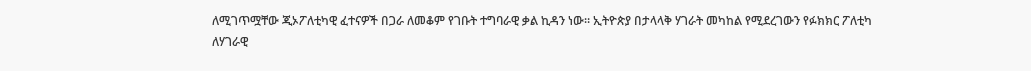ለሚገጥሟቸው ጂኦፖለቲካዊ ፈተናዎች በጋራ ለመቆም የገቡት ተግባራዊ ቃል ኪዳን ነው። ኢትዮጵያ በታላላቅ ሃገራት መካከል የሚደረገውን የፉክክር ፖለቲካ ለሃገራዊ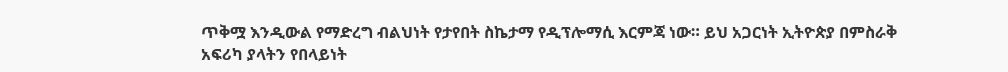ጥቅሟ እንዲውል የማድረግ ብልህነት የታየበት ስኬታማ የዲፕሎማሲ እርምጃ ነው። ይህ አጋርነት ኢትዮጵያ በምስራቅ አፍሪካ ያላትን የበላይነት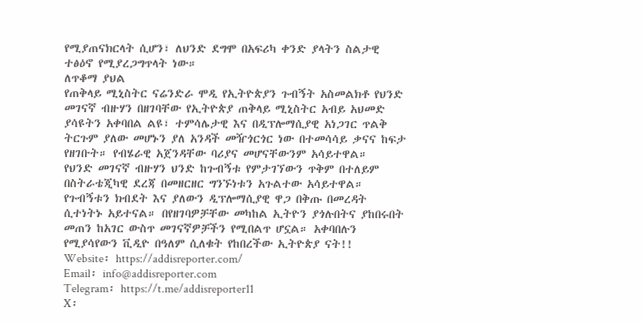የሚያጠናክርላት ሲሆን፣ ለህንድ ደግሞ በአፍሪካ ቀንድ ያላትን ስልታዊ ተፅዕኖ የሚያረጋግጥላት ነው።
ለጥቆማ ያህል
የጠቅላይ ሚኒስትር ናሬንድራ ሞዲ የኢትዮጵያን ጉብኝት አስመልክቶ የህንድ መገናኛ ብዙሃን በዘገባቸው የኢትዮጵያ ጠቅላይ ሚኒስትር አብይ አህመድ ያሳዩትን አቀባበል ልዩ፣ ተምሳሌታዊ እና በዲፕሎማሲያዊ አነጋገር ጥልቅ ትርጉም ያለው መሆኑን ያለ አንዳች መዥጎርጎር ነው በተመሳሳይ ቃናና ከፍታ የዘገቡት። የብሄራዊ አጀንዳቸው ባሪያና መሆናቸውንም አሳይተዋል።
የህንድ መገናኛ ብዙሃን ህንድ ከጉብኝቱ የምታገኘውን ጥቅም በተለይም በስትራቴጂካዊ ደረጃ በመዘርዘር ግንኙነቱን አጉልተው አሳይተዋል። የጉብኝቱን ክብደት እና ያለውን ዲፕሎማሲያዊ ዋጋ በቅጡ በመረዳት ሲተነትኑ አይተናል። በየዘገባዎቻቸው መካከል ኢትዮን ያጎሉበትና ያከበሩበት መጠን ከአገር ውስጥ መገናኛዎቻችን የሚበልጥ ሆኗል። አቀባበሉን የሚያሳየውን ቪዲዮ በዓለም ሲለቁት የከበረችው ኢትዮጵያ ናት!!
Website፡ https://addisreporter.com/
Email፡ info@addisreporter.com
Telegram፡ https://t.me/addisreporter11
X፡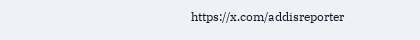https://x.com/addisreporter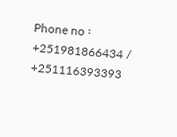Phone no ፡ +251981866434 / +251116393393